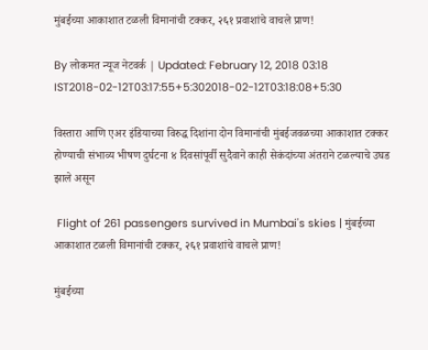मुंबईच्या आकाशात टळली विमानांची टक्कर, २६१ प्रवाशांचे वाचले प्राण!

By लोकमत न्यूज नेटवर्क | Updated: February 12, 2018 03:18 IST2018-02-12T03:17:55+5:302018-02-12T03:18:08+5:30

विस्तारा आणि एअर इंडियाच्या विरुद्ध दिशांना दोन विमानांची मुंबईजवळच्या आकाशात टक्कर होण्याची संभाव्य भीषण दुर्घटना ४ दिवसांपूर्वी सुदैवाने काही सेकंदांच्या अंतराने टळल्याचे उघड झाले असून

 Flight of 261 passengers survived in Mumbai's skies | मुंबईच्या आकाशात टळली विमानांची टक्कर, २६१ प्रवाशांचे वाचले प्राण!

मुंबईच्या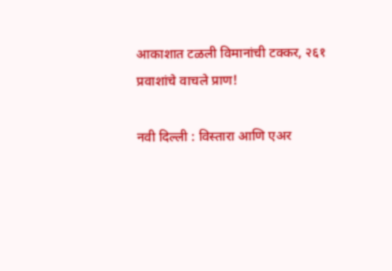आकाशात टळली विमानांची टक्कर, २६१ प्रवाशांचे वाचले प्राण!

नवी दिल्ली : विस्तारा आणि एअर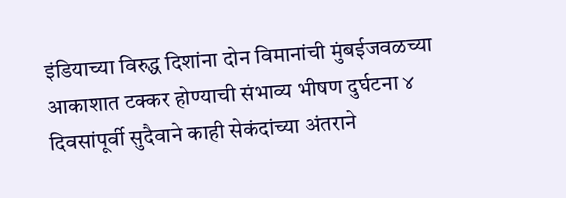इंडियाच्या विरुद्ध दिशांना दोन विमानांची मुंबईजवळच्या आकाशात टक्कर होण्याची संभाव्य भीषण दुर्घटना ४ दिवसांपूर्वी सुदैवाने काही सेकंदांच्या अंतराने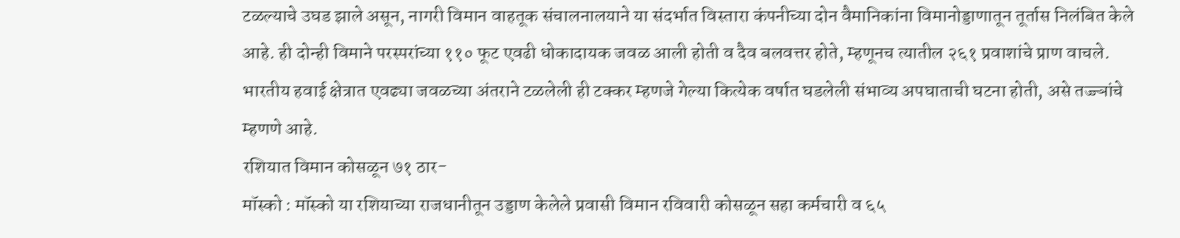टळल्याचे उघड झाले असून, नागरी विमान वाहतूक संचालनालयाने या संदर्भात विस्तारा कंपनीच्या दोन वैमानिकांना विमानोड्डाणातून तूर्तास निलंबित केले आहे. ही दोन्ही विमाने परस्परांच्या ११० फूट एवढी धोकादायक जवळ आली होती व दैव बलवत्तर होते, म्हणूनच त्यातील २६१ प्रवाशांचे प्राण वाचले. भारतीय हवाई क्षेत्रात एवढ्या जवळच्या अंतराने टळलेली ही टक्कर म्हणजे गेल्या कित्येक वर्षात घडलेली संभाव्य अपघाताची घटना होती, असे तज्ज्ञांचे म्हणणे आहे.
रशियात विमान कोसळून ७१ ठार-
मॉस्को : मॉस्को या रशियाच्या राजधानीतून उड्डाण केलेले प्रवासी विमान रविवारी कोसळून सहा कर्मचारी व ६५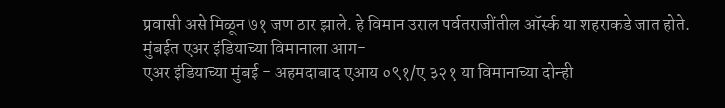प्रवासी असे मिळून ७१ जण ठार झाले. हे विमान उराल पर्वतराजींतील ऑर्स्क या शहराकडे जात होते.
मुंबईत एअर इंडियाच्या विमानाला आग-
एअर इंडियाच्या मुंबई - अहमदाबाद एआय ०९१/ए ३२१ या विमानाच्या दोन्ही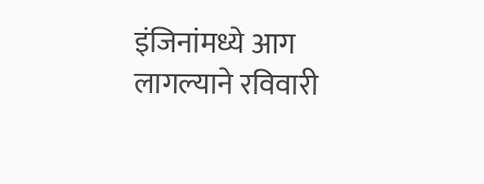इंजिनांमध्ये आग लागल्याने रविवारी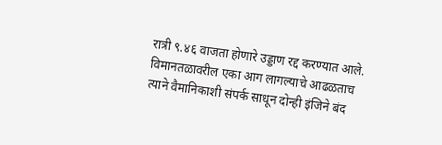रात्री ९.४६ वाजता होणारे उड्डाण रद्द करण्यात आले. विमानतळावरील एका आग लागल्याचे आढळताच त्याने वैमानिकाशी संपर्क साधून दोन्ही इंजिने बंद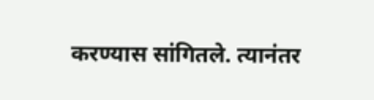करण्यास सांगितले. त्यानंतर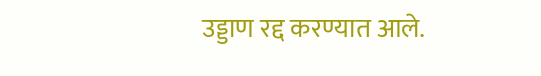उड्डाण रद्द करण्यात आले.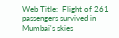Web Title:  Flight of 261 passengers survived in Mumbai's skies